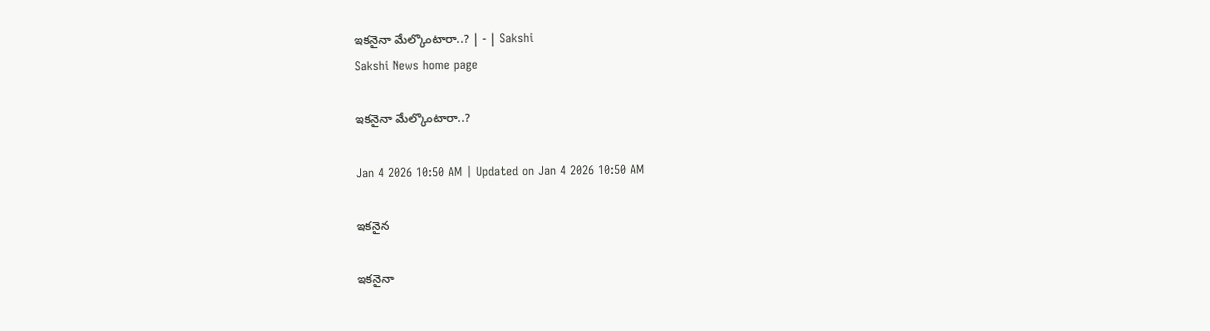ఇకనైనా మేల్కొంటారా..? | - | Sakshi
Sakshi News home page

ఇకనైనా మేల్కొంటారా..?

Jan 4 2026 10:50 AM | Updated on Jan 4 2026 10:50 AM

ఇకనైన

ఇకనైనా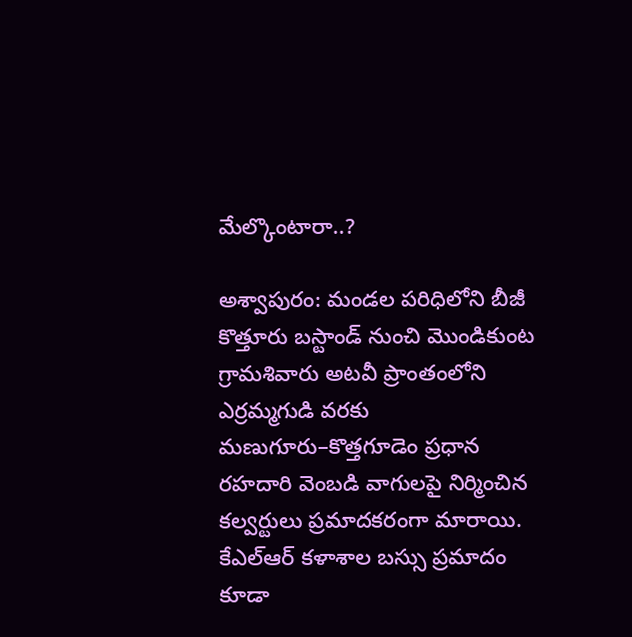మేల్కొంటారా..?

అశ్వాపురం: మండల పరిధిలోని బీజీ కొత్తూరు బస్టాండ్‌ నుంచి మొండికుంట గ్రామశివారు అటవీ ప్రాంతంలోని ఎర్రమ్మగుడి వరకు మణుగూరు–కొత్తగూడెం ప్రధాన రహదారి వెంబడి వాగులపై నిర్మించిన కల్వర్టులు ప్రమాదకరంగా మారాయి. కేఎల్‌ఆర్‌ కళాశాల బస్సు ప్రమాదం కూడా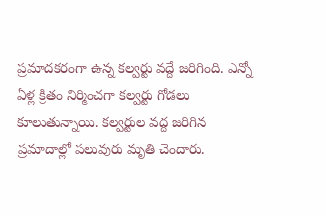ప్రమాదకరంగా ఉన్న కల్వర్టు వద్దే జరిగింది. ఎన్నో ఏళ్ల క్రితం నిర్మించగా కల్వర్టు గోడలు కూలుతున్నాయి. కల్వర్టుల వద్ద జరిగిన ప్రమాదాల్లో పలువురు మృతి చెందారు.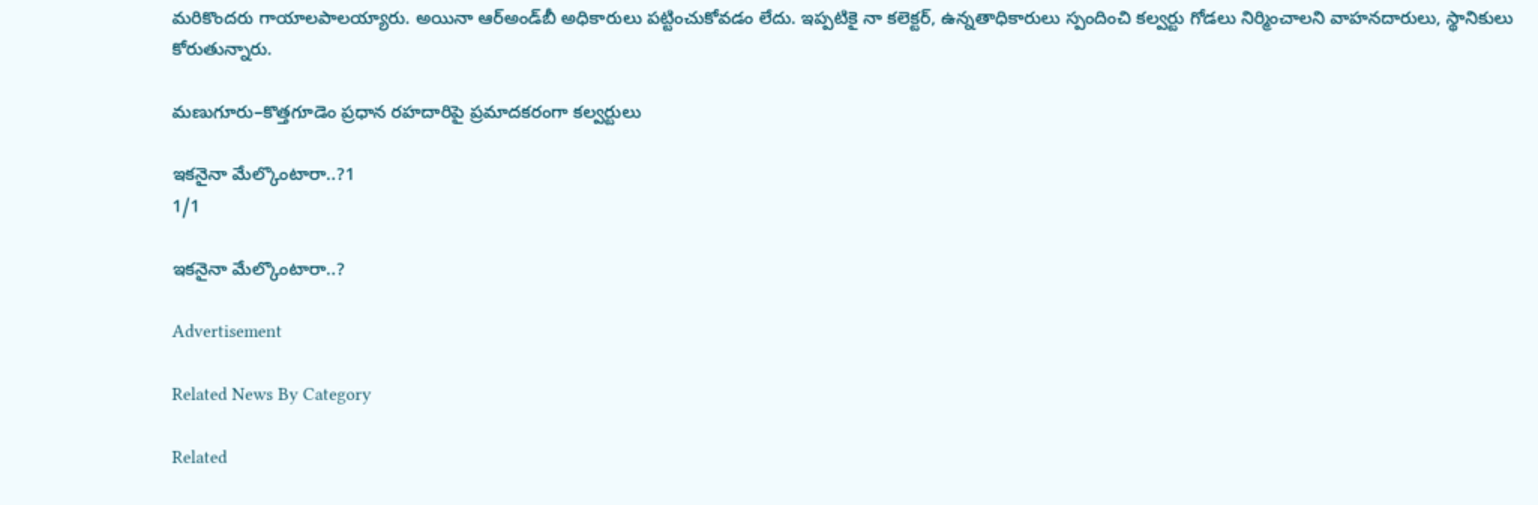మరికొందరు గాయాలపాలయ్యారు. అయినా ఆర్‌అండ్‌బీ అధికారులు పట్టించుకోవడం లేదు. ఇప్పటికై నా కలెక్టర్‌, ఉన్నతాధికారులు స్పందించి కల్వర్టు గోడలు నిర్మించాలని వాహనదారులు, స్థానికులు కోరుతున్నారు.

మణుగూరు–కొత్తగూడెం ప్రధాన రహదారిపై ప్రమాదకరంగా కల్వర్టులు

ఇకనైనా మేల్కొంటారా..?1
1/1

ఇకనైనా మేల్కొంటారా..?

Advertisement

Related News By Category

Related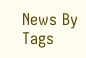News By Tags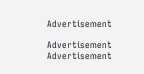Advertisement

Advertisement
Advertisement